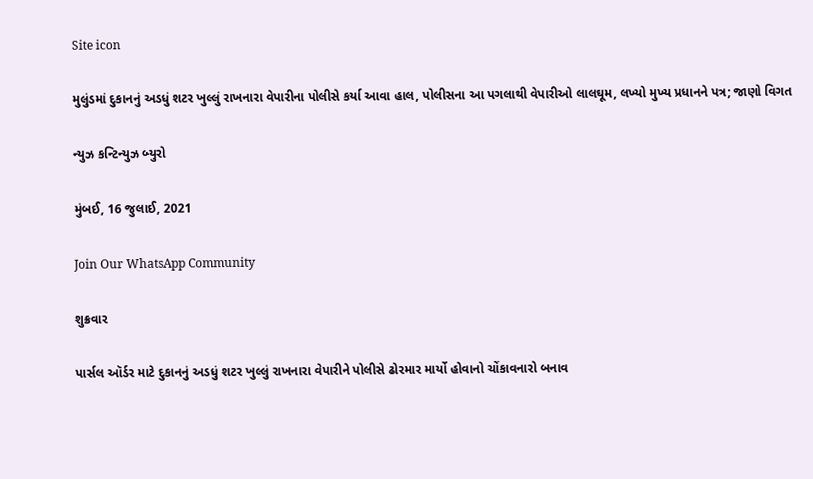Site icon

મુલુંડમાં દુકાનનું અડધું શટર ખુલ્લું રાખનારા વેપારીના પોલીસે કર્યા આવા હાલ, પોલીસના આ પગલાથી વેપારીઓ લાલઘૂમ, લખ્યો મુખ્ય પ્રધાનને પત્ર; જાણો વિગત

ન્યુઝ કન્ટિન્યુઝ બ્યુરો

મુંબઈ, 16 જુલાઈ, 2021

Join Our WhatsApp Community

શુક્રવાર

પાર્સલ ઑર્ડર માટે દુકાનનું અડધું શટર ખુલ્લું રાખનારા વેપારીને પોલીસે ઢોરમાર માર્યો હોવાનો ચોંકાવનારો બનાવ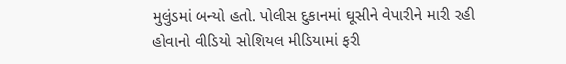મુલુંડમાં બન્યો હતો. પોલીસ દુકાનમાં ઘૂસીને વેપારીને મારી રહી હોવાનો વીડિયો સોશિયલ મીડિયામાં ફરી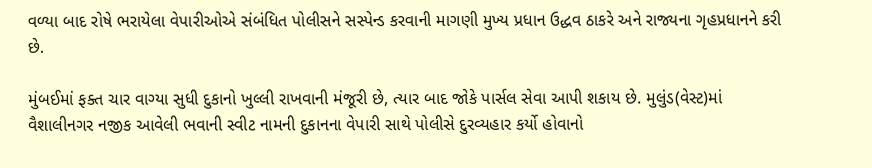વળ્યા બાદ રોષે ભરાયેલા વેપારીઓએ સંબંધિત પોલીસને સસ્પેન્ડ કરવાની માગણી મુખ્ય પ્રધાન ઉદ્ધવ ઠાકરે અને રાજ્યના ગૃહપ્રધાનને કરી છે.

મુંબઈમાં ફક્ત ચાર વાગ્યા સુધી દુકાનો ખુલ્લી રાખવાની મંજૂરી છે, ત્યાર બાદ જોકે પાર્સલ સેવા આપી શકાય છે. મુલુંડ(વેસ્ટ)માં વૈશાલીનગર નજીક આવેલી ભવાની સ્વીટ નામની દુકાનના વેપારી સાથે પોલીસે દુરવ્યહાર કર્યો હોવાનો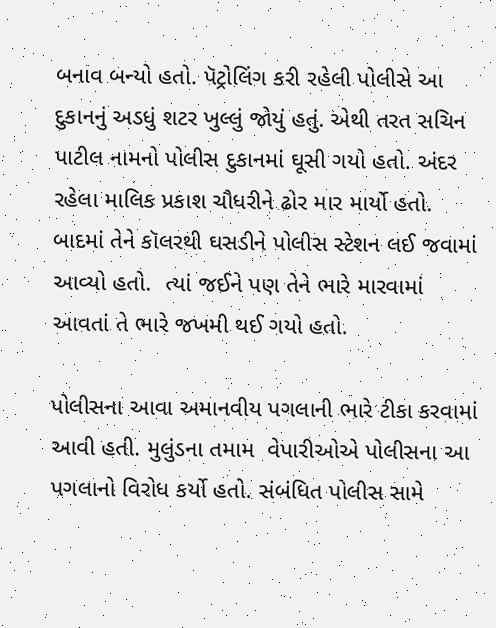બનાવ બન્યો હતો. પૅટ્રોલિંગ કરી રહેલી પોલીસે આ દુકાનનું અડધું શટર ખુલ્લું જોયું હતું. એથી તરત સચિન પાટીલ નામનો પોલીસ દુકાનમાં ઘૂસી ગયો હતો. અંદર રહેલા માલિક પ્રકાશ ચૌધરીને ઢોર માર માર્યો હતો. બાદમાં તેને કૉલરથી ઘસડીને પોલીસ સ્ટેશન લઈ જવામાં આવ્યો હતો.  ત્યાં જઈને પણ તેને ભારે મારવામાં આવતાં તે ભારે જખમી થઈ ગયો હતો.

પોલીસના આવા અમાનવીય પગલાની ભારે ટીકા કરવામાં આવી હતી. મુલુંડના તમામ  વેપારીઓએ પોલીસના આ પગલાનો વિરોધ કર્યો હતો. સંબંધિત પોલીસ સામે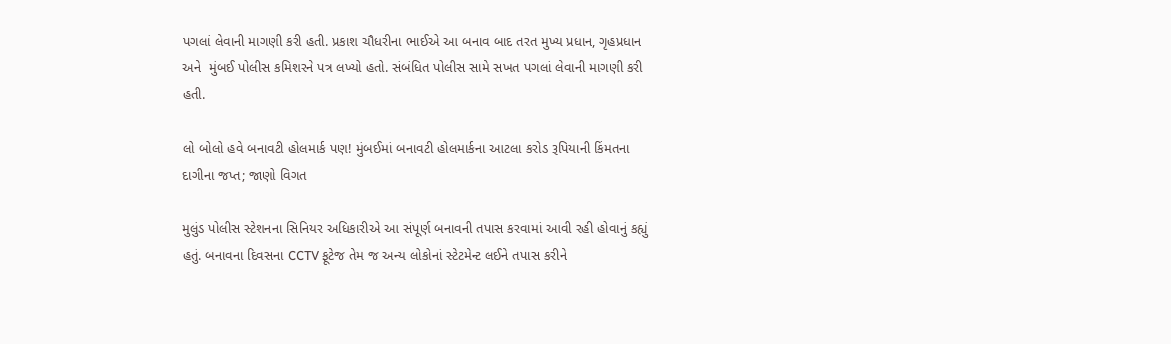પગલાં લેવાની માગણી કરી હતી. પ્રકાશ ચૌધરીના ભાઈએ આ બનાવ બાદ તરત મુખ્ય પ્રધાન, ગૃહપ્રધાન અને  મુંબઈ પોલીસ કમિશરને પત્ર લખ્યો હતો. સંબંધિત પોલીસ સામે સખત પગલાં લેવાની માગણી કરી હતી.

લો બોલો હવે બનાવટી હોલમાર્ક પણ! મુંબઈમાં બનાવટી હોલમાર્કના આટલા કરોડ રૂપિયાની કિંમતના દાગીના જપ્ત; જાણો વિગત

મુલુંડ પોલીસ સ્ટેશનના સિનિયર અધિકારીએ આ સંપૂર્ણ બનાવની તપાસ કરવામાં આવી રહી હોવાનું કહ્યું હતું. બનાવના દિવસના CCTV ફૂટેજ તેમ જ અન્ય લોકોનાં સ્ટેટમેન્ટ લઈને તપાસ કરીને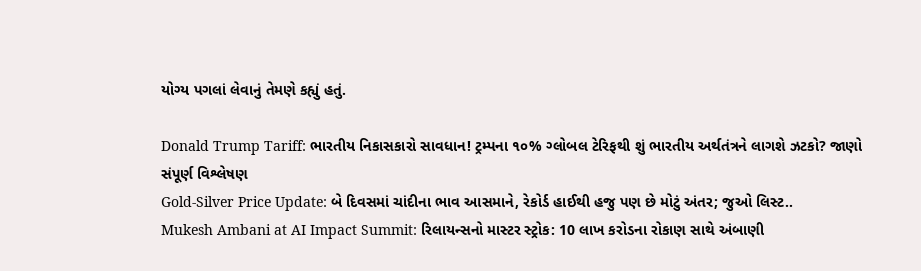યોગ્ય પગલાં લેવાનું તેમણે કહ્યું હતું.

Donald Trump Tariff: ભારતીય નિકાસકારો સાવધાન! ટ્રમ્પના ૧૦% ગ્લોબલ ટેરિફથી શું ભારતીય અર્થતંત્રને લાગશે ઝટકો? જાણો સંપૂર્ણ વિશ્લેષણ
Gold-Silver Price Update: બે દિવસમાં ચાંદીના ભાવ આસમાને, રેકોર્ડ હાઈથી હજુ પણ છે મોટું અંતર; જુઓ લિસ્ટ..
Mukesh Ambani at AI Impact Summit: રિલાયન્સનો માસ્ટર સ્ટ્રોક: 10 લાખ કરોડના રોકાણ સાથે અંબાણી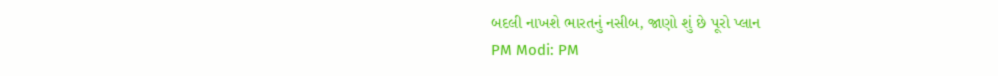બદલી નાખશે ભારતનું નસીબ, જાણો શું છે પૂરો પ્લાન
PM Modi: PM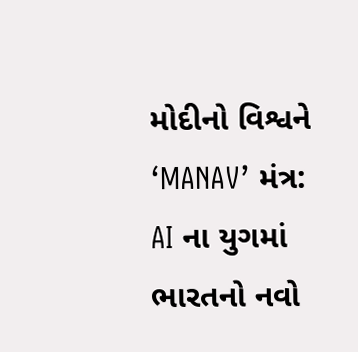મોદીનો વિશ્વને ‘MANAV’ મંત્ર: AI ના યુગમાં ભારતનો નવો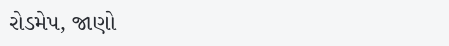રોડમેપ, જાણો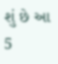શું છે આ 5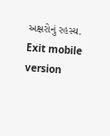અક્ષરોનું રહસ્ય.
Exit mobile version